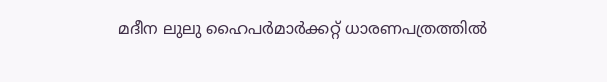മദീന ലുലു ഹൈപർമാർക്കറ്റ് ധാരണപത്രത്തിൽ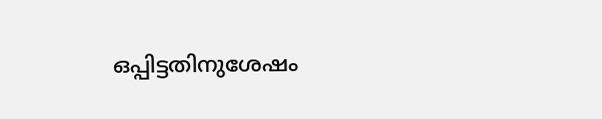ഒപ്പിട്ടതിനുശേഷം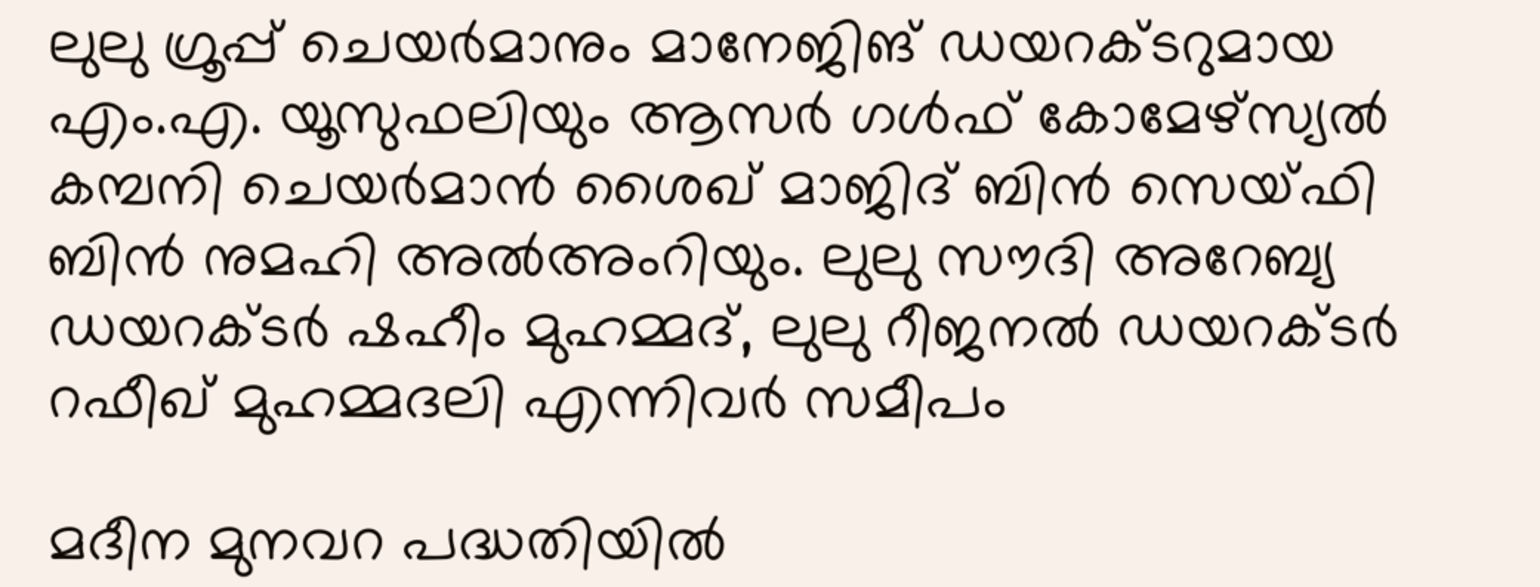ലുലു ഗ്രൂപ്പ് ചെയര്‍മാനും മാനേജിങ് ഡയറക്ടറുമായ എം.എ. യൂസുഫലിയും ആസർ ഗൾഫ് കോമേഴ്സ്യൽ കമ്പനി ചെയർമാൻ ശൈഖ് മാജിദ് ബിന്‍ സെയ്ഫി ബിന്‍ നുമഹി അല്‍അംറിയും. ലുലു സൗദി അറേബ്യ ഡയറക്ടര്‍ ഷഹീം മുഹമ്മദ്, ലുലു റീജനൽ ഡയറക്ടര്‍ റഫീഖ് മുഹമ്മദലി എന്നിവർ സമീപം

മദീന മുനവറ പദ്ധതിയിൽ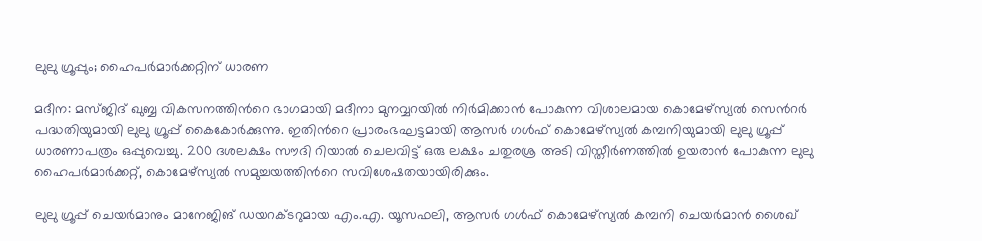ലുലു ഗ്രൂപ്പും; ഹൈപർമാർക്കറ്റിന് ധാരണ

മദീന: മസ്ജിദ് ഖുബ്ബ വികസനത്തിന്‍റെ ഭാഗമായി മദീനാ മുനവ്വറയില്‍ നിര്‍മിക്കാന്‍ പോകുന്ന വിശാലമായ കൊമേഴ്‌സ്യല്‍ സെൻറര്‍ പദ്ധതിയുമായി ലുലു ഗ്രൂപ്പ് കൈകോര്‍ക്കുന്നു. ഇതിന്‍റെ പ്രാരംഭഘട്ടമായി ആസര്‍ ഗള്‍ഫ് കൊമേഴ്‌സ്യല്‍ കമ്പനിയുമായി ലുലു ഗ്രൂപ്പ് ധാരണാപത്രം ഒപ്പുവെച്ചു. 200 ദശലക്ഷം സൗദി റിയാല്‍ ചെലവിട്ട് ഒരു ലക്ഷം ചതുരശ്ര അടി വിസ്തീര്‍ണത്തില്‍ ഉയരാന്‍ പോകുന്ന ലുലു ഹൈപര്‍മാര്‍ക്കറ്റ്, കൊമേഴ്‌സ്യല്‍ സമുച്ചയത്തിന്‍റെ സവിശേഷതയായിരിക്കും.

ലുലു ഗ്രൂപ്പ് ചെയര്‍മാനും മാനേജിങ് ഡയറക്ടറുമായ എം.എ. യൂസഫലി, ആസര്‍ ഗള്‍ഫ് കൊമേഴ്‌സ്യല്‍ കമ്പനി ചെയര്‍മാന്‍ ശൈഖ്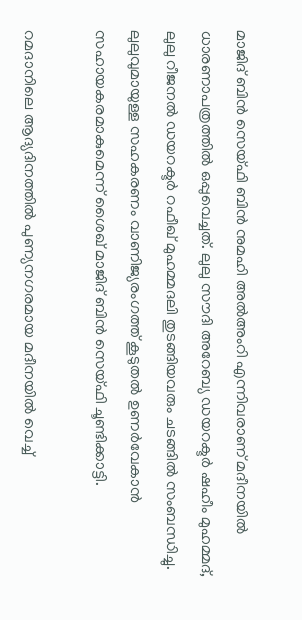മാജിദ് ബിന്‍ സെയ്ഫി ബിന്‍ നുമഹി അല്‍അംറി എന്നിവരാണ് മദീനയിൽ ധാരണാപത്രത്തില്‍ ഒപ്പുവെച്ചത്. ലുലു സൗദി അറേബ്യ ഡയറക്ടര്‍ ഷഹീം മുഹമ്മദ്, ലുലു റീജനൽ ഡയറക്ടര്‍ റഫീഖ് മുഹമ്മദലി തുടങ്ങിയവരും ചടങ്ങില്‍ സംബന്ധിച്ചു. ലുലുവുമായുള്ള സഹകരണം വാണിജ്യരംഗത്ത് കൂടുതൽ ഉണർവേകാൻ സഹായകരമാകുമെന്ന് ശൈഖ് മാജിദ് ബിന്‍ സെയ്ഫി ചൂണ്ടിക്കാട്ടി.

റമദാനിലെ ആദ്യദിനത്തിൽ പുണ്യനഗരമായ മദീനയിൽ വെച്ച്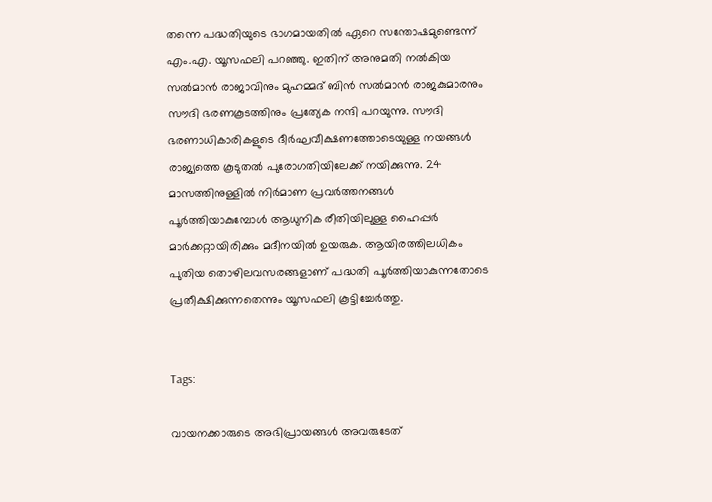തന്നെ പദ്ധതിയുടെ ഭാഗമായതിൽ ഏറെ സന്തോഷമുണ്ടെന്ന് എം.എ. യൂസഫലി പറഞ്ഞു. ഇതിന് അനുമതി നൽകിയ സൽമാൻ രാജാവിനും മുഹമ്മദ് ബിൻ സൽമാൻ രാജകുമാരനും സൗദി ഭരണകൂടത്തിനും പ്രത്യേക നന്ദി പറയുന്നു. സൗദി ഭരണാധികാരികളുടെ ദീർഘവീക്ഷണത്തോടെയുള്ള നയങ്ങൾ രാജ്യത്തെ കൂടുതൽ പുരോഗതിയിലേക്ക് നയിക്കുന്നു. 24 മാസത്തിനുള്ളിൽ നിർമാണ പ്രവർത്തനങ്ങൾ പൂർത്തിയാകുമ്പോൾ ആധുനിക രീതിയിലുള്ള ഹൈപ്പർ മാർക്കറ്റായിരിക്കും മദീനയിൽ ഉയരുക. ആയിരത്തിലധികം പുതിയ തൊഴിലവസരങ്ങളാണ് പദ്ധതി പൂർത്തിയാകുന്നതോടെ പ്രതീക്ഷിക്കുന്നതെന്നും യൂസഫലി കൂട്ടിച്ചേര്‍ത്തു.


Tags:

വായനക്കാരുടെ അഭിപ്രായങ്ങള്‍ അവരുടേത്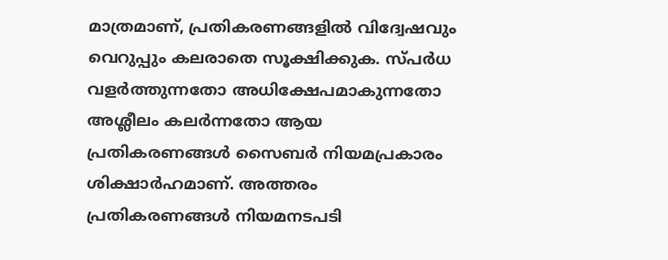മാത്രമാണ്, പ്രതികരണങ്ങളിൽ വിദ്വേഷവും വെറുപ്പും കലരാതെ സൂക്ഷിക്കുക. സ്പർധ വളർത്തുന്നതോ അധിക്ഷേപമാകുന്നതോ അശ്ലീലം കലർന്നതോ ആയ പ്രതികരണങ്ങൾ സൈബർ നിയമപ്രകാരം ശിക്ഷാർഹമാണ്. അത്തരം പ്രതികരണങ്ങൾ നിയമനടപടി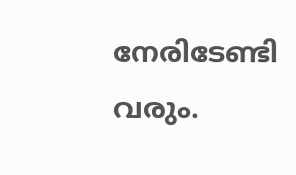നേരിടേണ്ടി വരും.